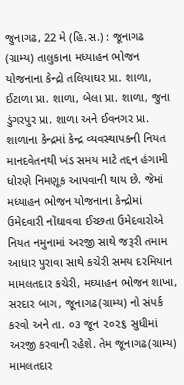જુનાગઢ, 22 મે (હિ.સ.) : જૂનાગઢ (ગ્રામ્ય) તાલુકાના મધ્યાહન ભોજન યોજનાના કેન્દ્રો તલિયાઘર પ્રા. શાળા, ઈટાળા પ્રા. શાળા, બેલા પ્રા. શાળા, જુના ડુંગરપુર પ્રા. શાળા અને ઈવનગર પ્રા. શાળાના કેન્દ્રમાં કેન્દ્ર વ્યવસ્થાપકની નિયત માનદવેતનથી ખંડ સમય માટે તદ્દન હંગામી ધોરણે નિમણૂક આપવાની થાય છે. જેમાં મધ્યાહન ભોજન યોજનાના કેન્દ્રોમાં ઉમેદવારી નોંઘાવવા ઈચ્છતા ઉમેદવારોએ નિયત નમુનામાં અરજી સાથે જરૂરી તમામ આધાર પુરાવા સાથે કચેરી સમય દરમિયાન મામલતદાર કચેરી, મઘ્યાહન ભોજન શાખા, સરદાર બાગ, જૂનાગઢ(ગ્રામ્ય) નો સંપર્ક કરવો અને તા. ૦૩ જૂન ૨૦૨૬ સુધીમાં અરજી કરવાની રહેશે. તેમ જૂનાગઢ(ગ્રામ્ય) મામલતદાર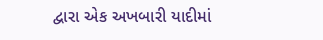દ્વારા એક અખબારી યાદીમાં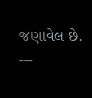જણાવેલ છે.
---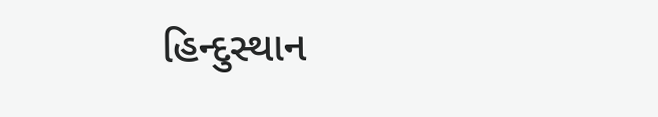હિન્દુસ્થાન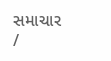સમાચાર /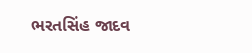ભરતસિંહ જાદવ